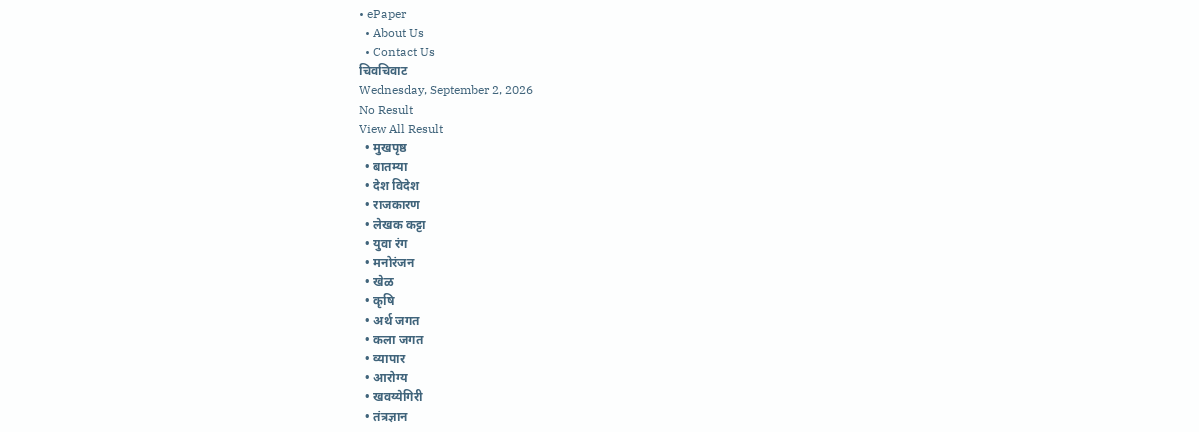• ePaper
  • About Us
  • Contact Us
चिवचिवाट
Wednesday, September 2, 2026
No Result
View All Result
  • मुखपृष्ठ
  • बातम्या
  • देश विदेश
  • राजकारण
  • लेखक कट्टा
  • युवा रंग
  • मनोरंजन
  • खेळ
  • कृषि
  • अर्थ जगत
  • कला जगत
  • व्यापार
  • आरोग्य
  • खवय्येगिरी
  • तंत्रज्ञान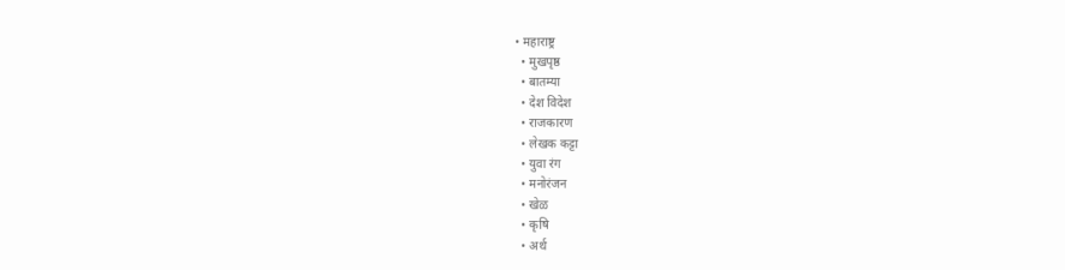• महाराष्ट्र
  • मुखपृष्ठ
  • बातम्या
  • देश विदेश
  • राजकारण
  • लेखक कट्टा
  • युवा रंग
  • मनोरंजन
  • खेळ
  • कृषि
  • अर्थ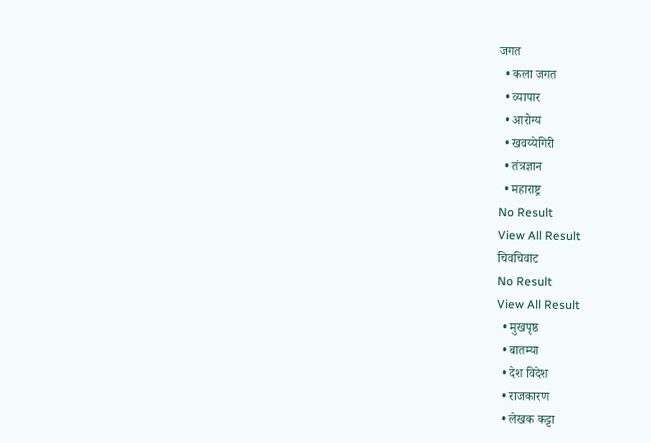जगत
  • कला जगत
  • व्यापार
  • आरोग्य
  • खवय्येगिरी
  • तंत्रज्ञान
  • महाराष्ट्र
No Result
View All Result
चिवचिवाट
No Result
View All Result
  • मुखपृष्ठ
  • बातम्या
  • देश विदेश
  • राजकारण
  • लेखक कट्टा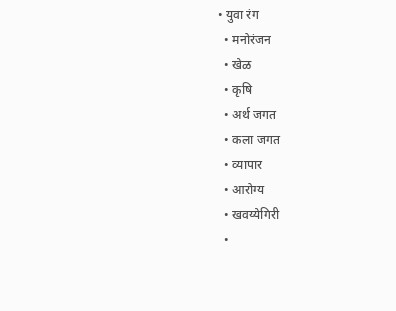• युवा रंग
  • मनोरंजन
  • खेळ
  • कृषि
  • अर्थ जगत
  • कला जगत
  • व्यापार
  • आरोग्य
  • खवय्येगिरी
  •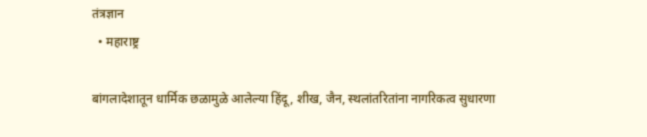तंत्रज्ञान
  • महाराष्ट्र

बांगलादेशातून धार्मिक छळामुळे आलेल्या हिंदू, शीख, जैन, स्थलांतरितांना नागरिकत्व सुधारणा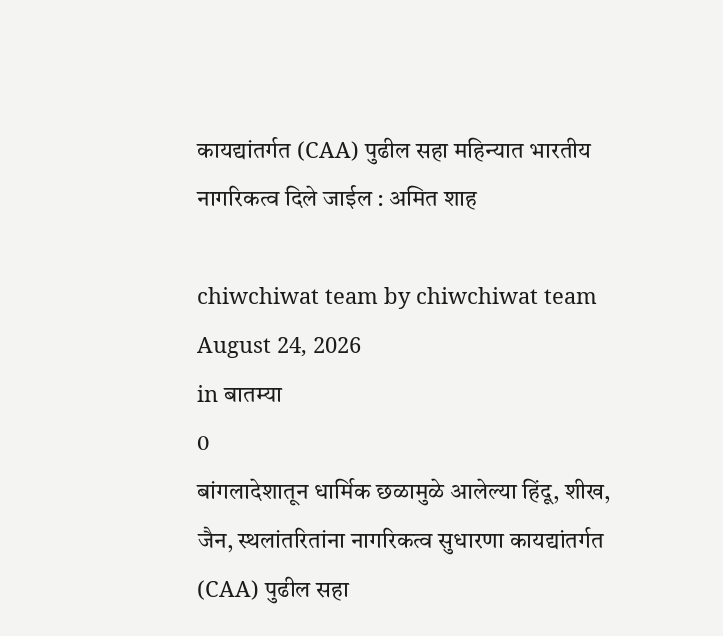कायद्यांतर्गत (CAA) पुढील सहा महिन्यात भारतीय नागरिकत्व दिले जाईल : अमित शाह

chiwchiwat team by chiwchiwat team
August 24, 2026
in बातम्या
0
बांगलादेशातून धार्मिक छळामुळे आलेल्या हिंदू, शीख, जैन, स्थलांतरितांना नागरिकत्व सुधारणा कायद्यांतर्गत (CAA) पुढील सहा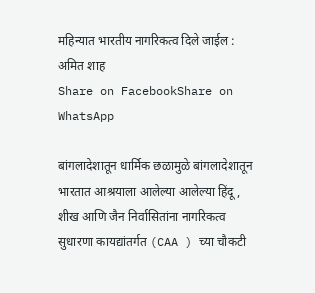महिन्यात भारतीय नागरिकत्व दिले जाईल : अमित शाह
Share on FacebookShare on WhatsApp

बांगलादेशातून धार्मिक छळामुळे बांगलादेशातून भारतात आश्रयाला आलेल्या आलेल्या हिंदू , शीख आणि जैन निर्वासितांना नागरिकत्व सुधारणा कायद्यांतर्गत (CAA ) च्या चौकटी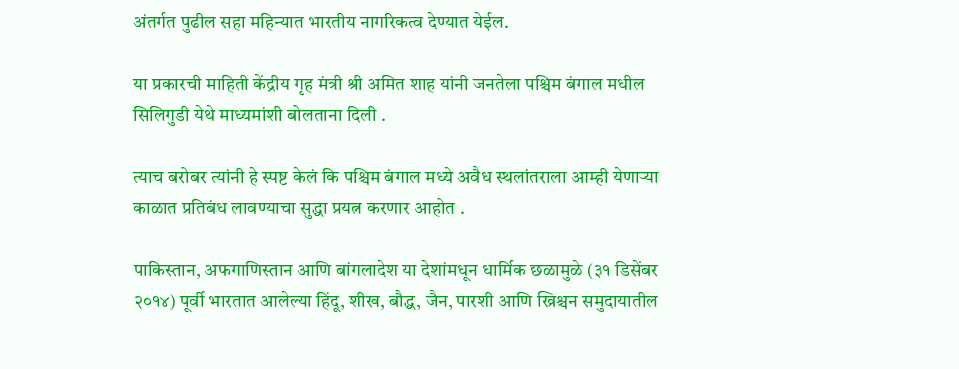अंतर्गत पुढील सहा महिन्यात भारतीय नागरिकत्व देण्यात येईल.

या प्रकारची माहिती केंद्रीय गृह मंत्री श्री अमित शाह यांनी जनतेला पश्चिम बंगाल मधील सिलिगुडी येथे माध्यमांशी बोलताना दिली .

त्याच बरोबर त्यांनी हे स्पष्ट केलं कि पश्चिम बंगाल मध्ये अवैध स्थलांतराला आम्ही येणाऱ्या काळात प्रतिबंध लावण्याचा सुद्धा प्रयत्न करणार आहोत .

पाकिस्तान, अफगाणिस्तान आणि बांगलादेश या देशांमधून धार्मिक छळामुळे (३१ डिसेंबर २०१४) पूर्वी भारतात आलेल्या हिंदू, शीख, बौद्ध, जैन, पारशी आणि ख्रिश्चन समुदायातील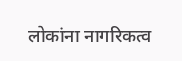लोकांना नागरिकत्व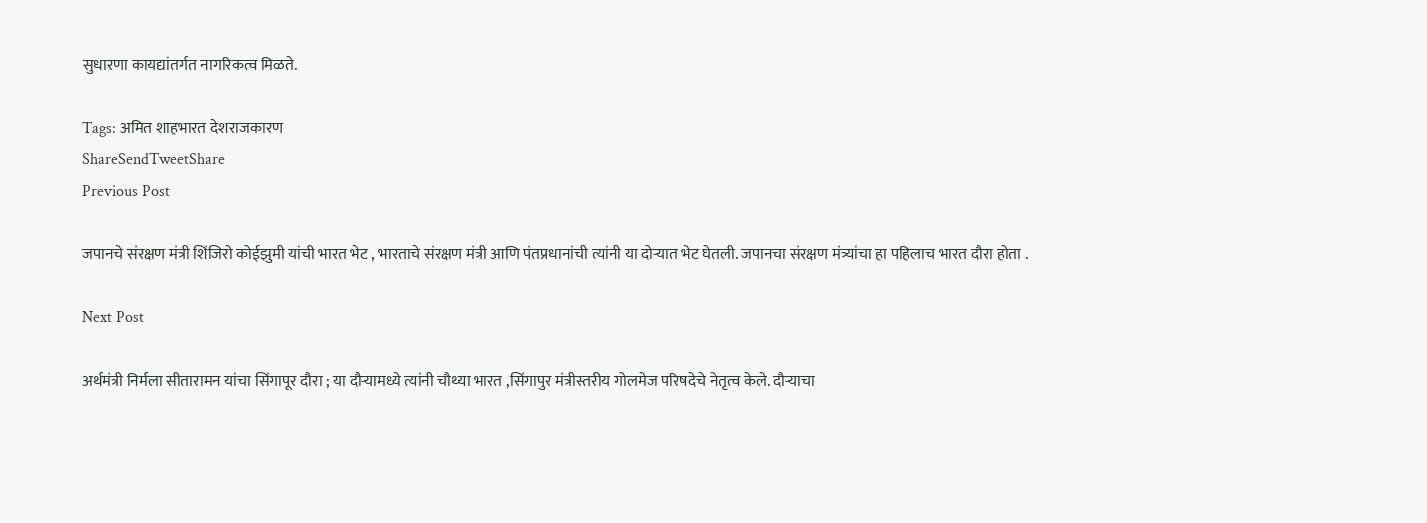सुधारणा कायद्यांतर्गत नागरिकत्व मिळते.

Tags: अमित शाहभारत देशराजकारण
ShareSendTweetShare
Previous Post

जपानचे संरक्षण मंत्री शिंजिरो कोईझुमी यांची भारत भेट , भारताचे संरक्षण मंत्री आणि पंतप्रधानांची त्यांनी या दोऱ्यात भेट घेतली. जपानचा संरक्षण मंत्र्यांचा हा पहिलाच भारत दौरा होता .

Next Post

अर्थमंत्री निर्मला सीतारामन यांचा सिंगापूर दौरा ; या दौऱ्यामध्ये त्यांनी चौथ्या भारत ,सिंगापुर मंत्रीस्तरीय गोलमेज परिषदेचे नेतृत्व केले. दौऱ्याचा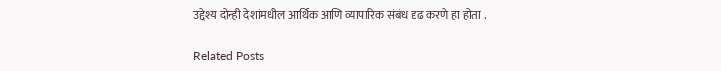उद्देश्य दोन्ही देशांमधील आर्थिक आणि व्यापारिक संबंध दृढ करणे हा होता .

Related Posts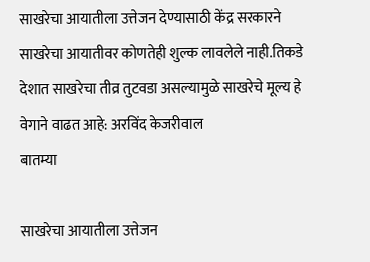साखरेचा आयातीला उत्तेजन देण्यासाठी केंद्र सरकारने साखरेचा आयातीवर कोणतेही शुल्क लावलेले नाही.तिकडे देशात साखरेचा तीव्र तुटवडा असल्यामुळे साखरेचे मूल्य हे वेगाने वाढत आहे: अरविंद केजरीवाल
बातम्या

साखरेचा आयातीला उत्तेजन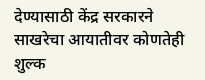देण्यासाठी केंद्र सरकारने साखरेचा आयातीवर कोणतेही शुल्क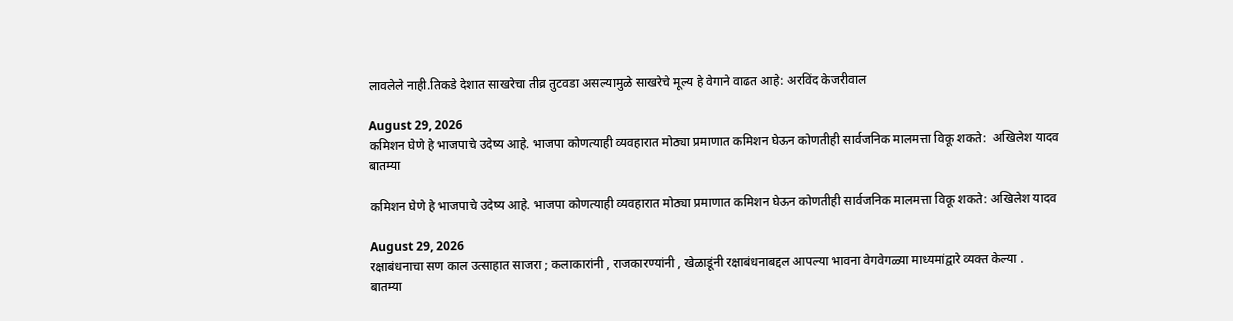लावलेले नाही.तिकडे देशात साखरेचा तीव्र तुटवडा असल्यामुळे साखरेचे मूल्य हे वेगाने वाढत आहे: अरविंद केजरीवाल

August 29, 2026
कमिशन घेणे हे भाजपाचे उदेष्य आहे. भाजपा कोणत्याही व्यवहारात मोठ्या प्रमाणात कमिशन घेऊन कोणतीही सार्वजनिक मालमत्ता विकू शकते:  अखिलेश यादव
बातम्या

कमिशन घेणे हे भाजपाचे उदेष्य आहे. भाजपा कोणत्याही व्यवहारात मोठ्या प्रमाणात कमिशन घेऊन कोणतीही सार्वजनिक मालमत्ता विकू शकते: अखिलेश यादव

August 29, 2026
रक्षाबंधनाचा सण काल उत्साहात साजरा ; कलाकारांनी , राजकारण्यांनी , खेळाडूंनी रक्षाबंधनाबद्दल आपल्या भावना वेगवेगळ्या माध्यमांद्वारे व्यक्त केल्या .
बातम्या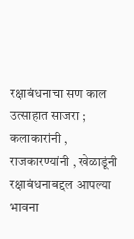रक्षाबंधनाचा सण काल उत्साहात साजरा ; कलाकारांनी , राजकारण्यांनी , खेळाडूंनी रक्षाबंधनाबद्दल आपल्या भावना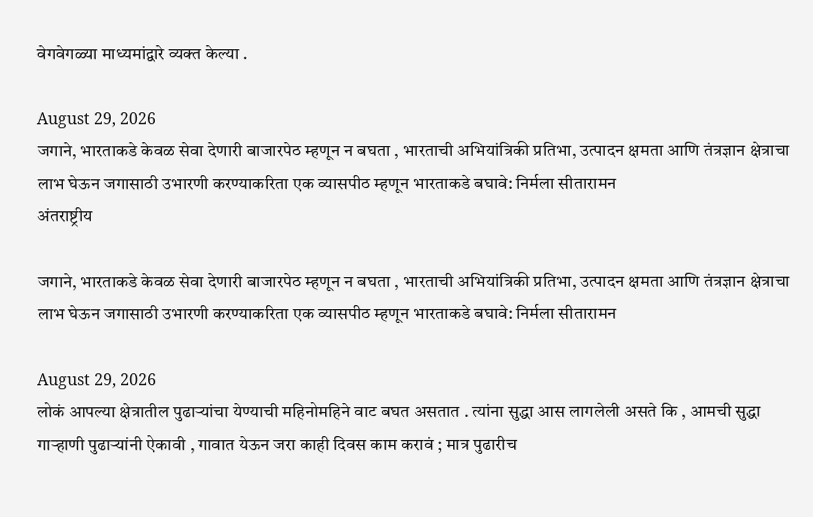वेगवेगळ्या माध्यमांद्वारे व्यक्त केल्या .

August 29, 2026
जगाने, भारताकडे केवळ सेवा देणारी बाजारपेठ म्हणून न बघता , भारताची अभियांत्रिकी प्रतिभा, उत्पादन क्षमता आणि तंत्रज्ञान क्षेत्राचा लाभ घेऊन जगासाठी उभारणी करण्याकरिता एक व्यासपीठ म्हणून भारताकडे बघावे: निर्मला सीतारामन
अंतराष्ट्रीय

जगाने, भारताकडे केवळ सेवा देणारी बाजारपेठ म्हणून न बघता , भारताची अभियांत्रिकी प्रतिभा, उत्पादन क्षमता आणि तंत्रज्ञान क्षेत्राचा लाभ घेऊन जगासाठी उभारणी करण्याकरिता एक व्यासपीठ म्हणून भारताकडे बघावे: निर्मला सीतारामन

August 29, 2026
लोकं आपल्या क्षेत्रातील पुढाऱ्यांचा येण्याची महिनोमहिने वाट बघत असतात . त्यांना सुद्धा आस लागलेली असते कि , आमची सुद्धा गाऱ्हाणी पुढाऱ्यांनी ऐकावी , गावात येऊन जरा काही दिवस काम करावं ; मात्र पुढारीच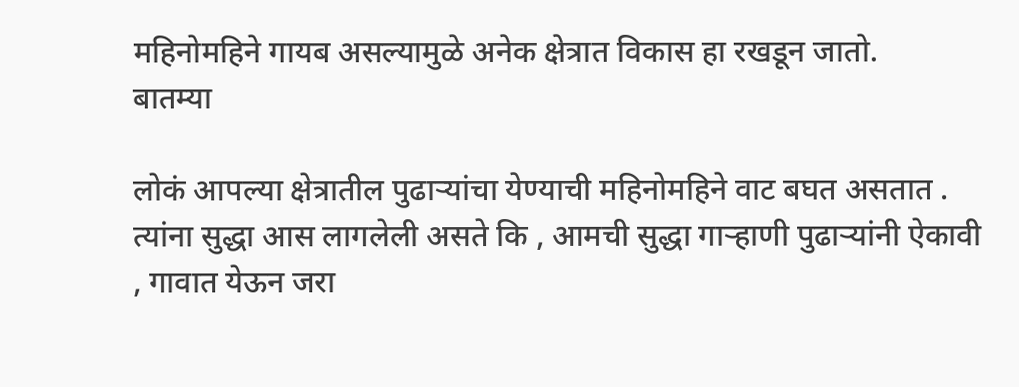महिनोमहिने गायब असल्यामुळे अनेक क्षेत्रात विकास हा रखडून जातो.
बातम्या

लोकं आपल्या क्षेत्रातील पुढाऱ्यांचा येण्याची महिनोमहिने वाट बघत असतात . त्यांना सुद्धा आस लागलेली असते कि , आमची सुद्धा गाऱ्हाणी पुढाऱ्यांनी ऐकावी , गावात येऊन जरा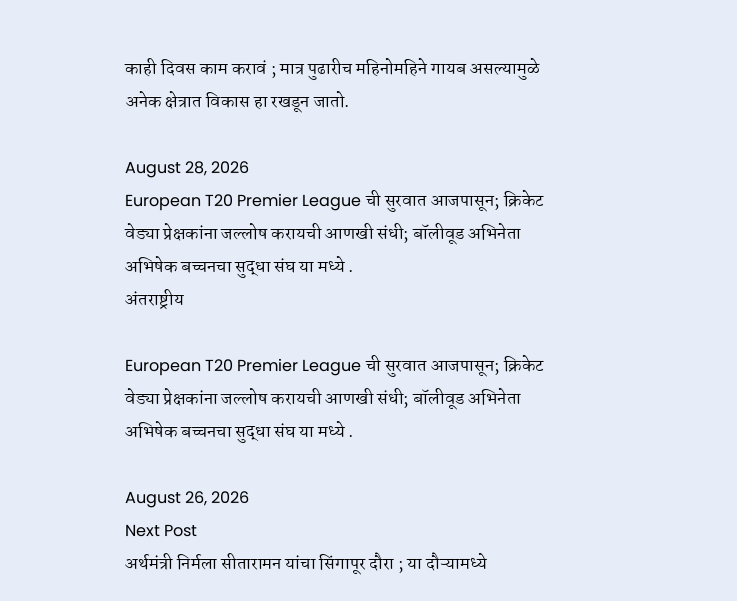काही दिवस काम करावं ; मात्र पुढारीच महिनोमहिने गायब असल्यामुळे अनेक क्षेत्रात विकास हा रखडून जातो.

August 28, 2026
European T20 Premier League ची सुरवात आजपासून; क्रिकेट वेड्या प्रेक्षकांना जल्लोष करायची आणखी संधी; बॉलीवूड अभिनेता अभिषेक बच्चनचा सुद्धा संघ या मध्ये .
अंतराष्ट्रीय

European T20 Premier League ची सुरवात आजपासून; क्रिकेट वेड्या प्रेक्षकांना जल्लोष करायची आणखी संधी; बॉलीवूड अभिनेता अभिषेक बच्चनचा सुद्धा संघ या मध्ये .

August 26, 2026
Next Post
अर्थमंत्री निर्मला सीतारामन यांचा सिंगापूर दौरा ; या दौऱ्यामध्ये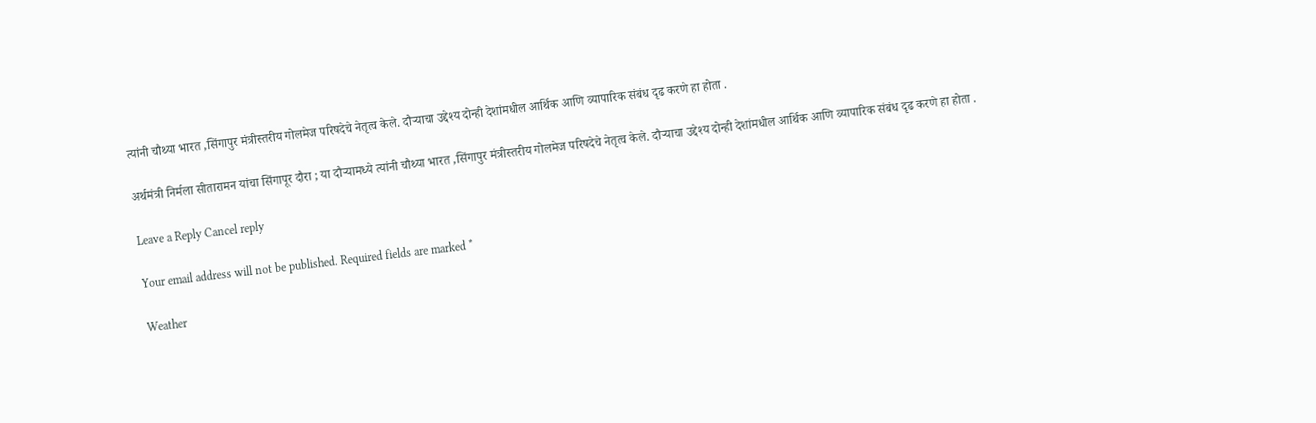त्यांनी चौथ्या भारत ,सिंगापुर मंत्रीस्तरीय गोलमेज परिषदेचे नेतृत्व केले. दौऱ्याचा उद्देश्य दोन्ही देशांमधील आर्थिक आणि व्यापारिक संबंध दृढ करणे हा होता .

अर्थमंत्री निर्मला सीतारामन यांचा सिंगापूर दौरा ; या दौऱ्यामध्ये त्यांनी चौथ्या भारत ,सिंगापुर मंत्रीस्तरीय गोलमेज परिषदेचे नेतृत्व केले. दौऱ्याचा उद्देश्य दोन्ही देशांमधील आर्थिक आणि व्यापारिक संबंध दृढ करणे हा होता .

Leave a Reply Cancel reply

Your email address will not be published. Required fields are marked *

Weather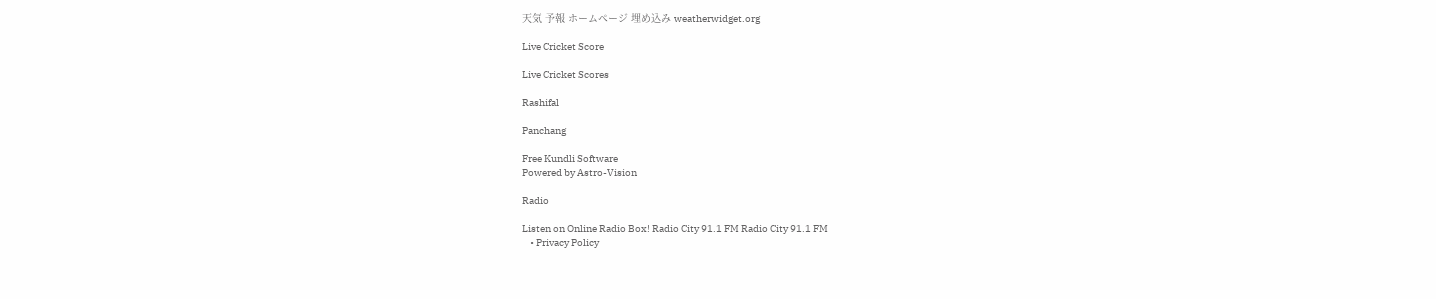天気 予報 ホームページ 埋め込み weatherwidget.org

Live Cricket Score

Live Cricket Scores

Rashifal

Panchang

Free Kundli Software
Powered by Astro-Vision

Radio

Listen on Online Radio Box! Radio City 91.1 FM Radio City 91.1 FM
    • Privacy Policy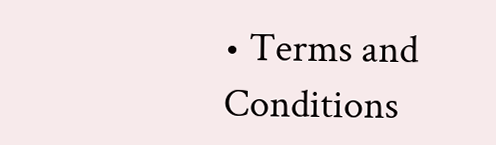• Terms and Conditions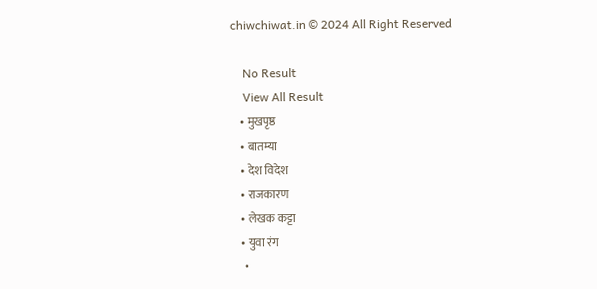chiwchiwat.in © 2024 All Right Reserved

    No Result
    View All Result
    • मुखपृष्ठ
    • बातम्या
    • देश विदेश
    • राजकारण
    • लेखक कट्टा
    • युवा रंग
    •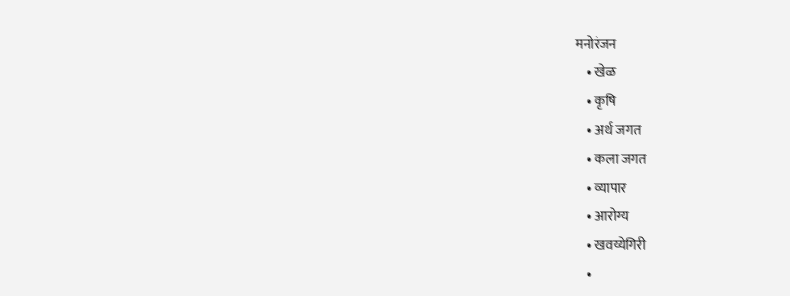मनोरंजन
    • खेळ
    • कृषि
    • अर्थ जगत
    • कला जगत
    • व्यापार
    • आरोग्य
    • खवय्येगिरी
    •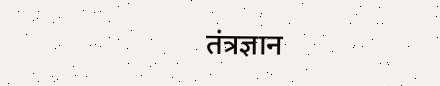तंत्रज्ञान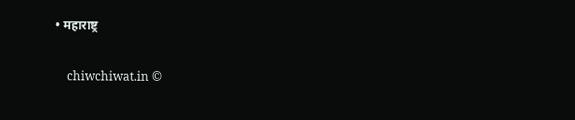• महाराष्ट्र

    chiwchiwat.in ©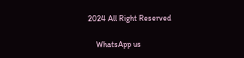2024 All Right Reserved

    WhatsApp us